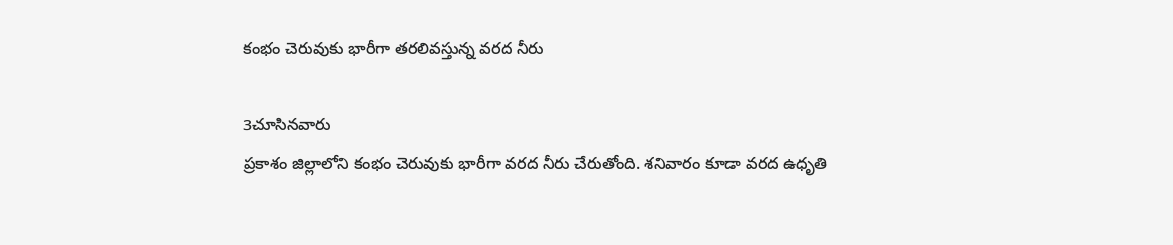కంభం చెరువుకు భారీగా తరలివస్తున్న వరద నీరు

3చూసినవారు
ప్రకాశం జిల్లాలోని కంభం చెరువుకు భారీగా వరద నీరు చేరుతోంది. శనివారం కూడా వరద ఉధృతి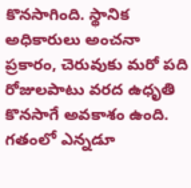కొనసాగింది. స్థానిక అధికారులు అంచనా ప్రకారం, చెరువుకు మరో పది రోజులపాటు వరద ఉధృతి కొనసాగే అవకాశం ఉంది. గతంలో ఎన్నడూ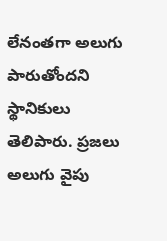లేనంతగా అలుగు పారుతోందని స్థానికులు తెలిపారు. ప్రజలు అలుగు వైపు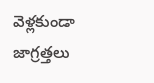వెళ్లకుండా జాగ్రత్తలు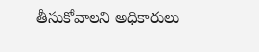తీసుకోవాలని అధికారులు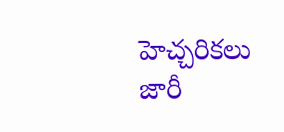హెచ్చరికలు జారీ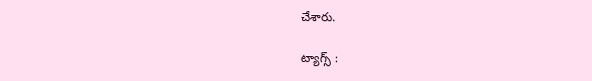చేశారు.

ట్యాగ్స్ :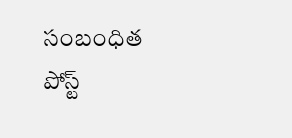సంబంధిత పోస్ట్